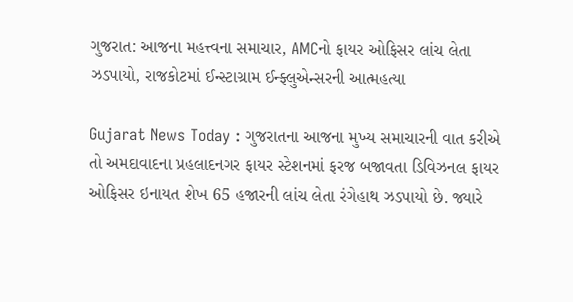ગુજરાત: આજના મહત્ત્વના સમાચાર, AMCનો ફાયર ઓફિસર લાંચ લેતા ઝડપાયો, રાજકોટમાં ઈન્સ્ટાગ્રામ ઈન્ફ્લુએન્સરની આત્મહત્યા

Gujarat News Today : ગુજરાતના આજના મુખ્ય સમાચારની વાત કરીએ તો અમદાવાદના પ્રહલાદનગર ફાયર સ્ટેશનમાં ફરજ બજાવતા ડિવિઝનલ ફાયર ઓફિસર ઇનાયત શેખ 65 હજારની લાંચ લેતા રંગેહાથ ઝડપાયો છે. જ્યારે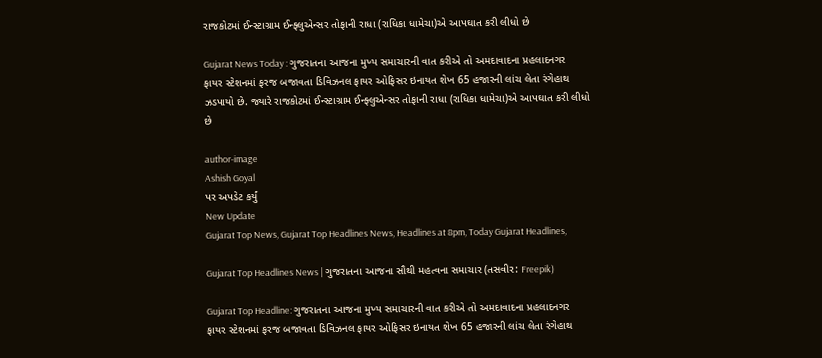રાજકોટમાં ઈન્સ્ટાગ્રામ ઈન્ફ્લુએન્સર તોફાની રાધા (રાધિકા ધામેચા)એ આપઘાત કરી લીધો છે

Gujarat News Today : ગુજરાતના આજના મુખ્ય સમાચારની વાત કરીએ તો અમદાવાદના પ્રહલાદનગર ફાયર સ્ટેશનમાં ફરજ બજાવતા ડિવિઝનલ ફાયર ઓફિસર ઇનાયત શેખ 65 હજારની લાંચ લેતા રંગેહાથ ઝડપાયો છે. જ્યારે રાજકોટમાં ઈન્સ્ટાગ્રામ ઈન્ફ્લુએન્સર તોફાની રાધા (રાધિકા ધામેચા)એ આપઘાત કરી લીધો છે

author-image
Ashish Goyal
પર અપડેટ કર્યું
New Update
Gujarat Top News, Gujarat Top Headlines News, Headlines at 8pm, Today Gujarat Headlines,

Gujarat Top Headlines News | ગુજરાતના આજના સૌથી મહત્વના સમાચાર (તસવીર: Freepik)

Gujarat Top Headline: ગુજરાતના આજના મુખ્ય સમાચારની વાત કરીએ તો અમદાવાદના પ્રહલાદનગર ફાયર સ્ટેશનમાં ફરજ બજાવતા ડિવિઝનલ ફાયર ઓફિસર ઇનાયત શેખ 65 હજારની લાંચ લેતા રંગેહાથ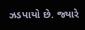ઝડપાયો છે. જ્યારે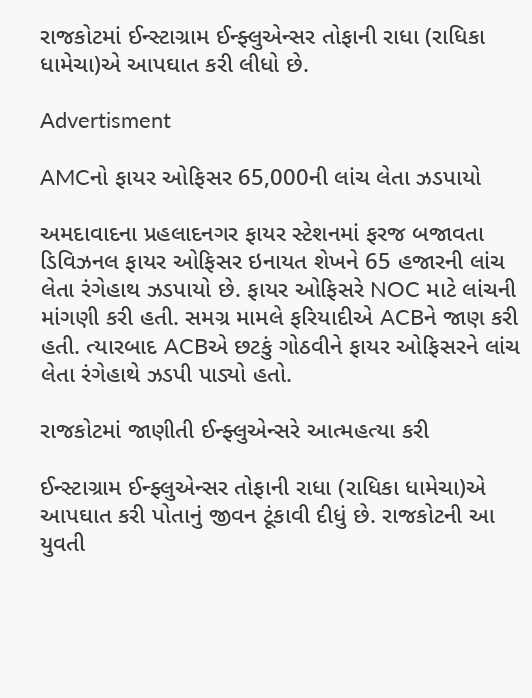રાજકોટમાં ઈન્સ્ટાગ્રામ ઈન્ફ્લુએન્સર તોફાની રાધા (રાધિકા ધામેચા)એ આપઘાત કરી લીધો છે.

Advertisment

AMCનો ફાયર ઓફિસર 65,000ની લાંચ લેતા ઝડપાયો

અમદાવાદના પ્રહલાદનગર ફાયર સ્ટેશનમાં ફરજ બજાવતા ડિવિઝનલ ફાયર ઓફિસર ઇનાયત શેખને 65 હજારની લાંચ લેતા રંગેહાથ ઝડપાયો છે. ફાયર ઓફિસરે NOC માટે લાંચની માંગણી કરી હતી. સમગ્ર મામલે ફરિયાદીએ ACBને જાણ કરી હતી. ત્યારબાદ ACBએ છટકું ગોઠવીને ફાયર ઓફિસરને લાંચ લેતા રંગેહાથે ઝડપી પાડ્યો હતો.

રાજકોટમાં જાણીતી ઈન્ફ્લુએન્સરે આત્મહત્યા કરી

ઈન્સ્ટાગ્રામ ઈન્ફ્લુએન્સર તોફાની રાધા (રાધિકા ધામેચા)એ આપઘાત કરી પોતાનું જીવન ટૂંકાવી દીધું છે. રાજકોટની આ યુવતી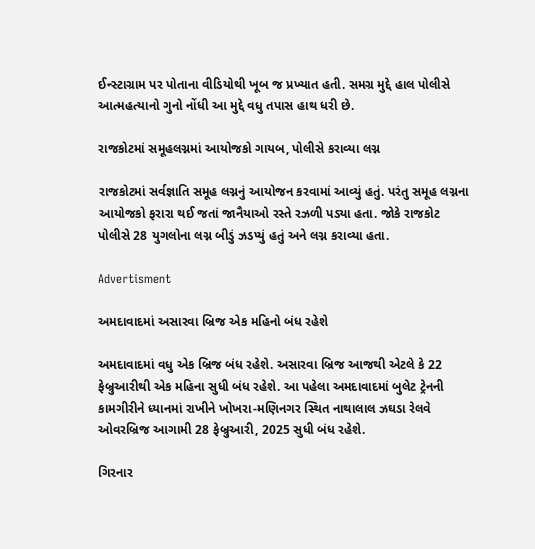ઈન્સ્ટાગ્રામ પર પોતાના વીડિયોથી ખૂબ જ પ્રખ્યાત હતી. સમગ્ર મુદ્દે હાલ પોલીસે આત્મહત્યાનો ગુનો નોંધી આ મુદ્દે વધુ તપાસ હાથ ધરી છે.

રાજકોટમાં સમૂહલગ્નમાં આયોજકો ગાયબ, પોલીસે કરાવ્યા લગ્ન

રાજકોટમાં સર્વજ્ઞાતિ સમૂહ લગ્નનું આયોજન કરવામાં આવ્યું હતું. પરંતુ સમૂહ લગ્નના આયોજકો ફરારા થઈ જતાં જાનૈયાઓ રસ્તે રઝળી પડ્યા હતા. જોકે રાજકોટ પોલીસે 28 યુગલોના લગ્ન બીડું ઝડપ્યું હતું અને લગ્ન કરાવ્યા હતા.

Advertisment

અમદાવાદમાં અસારવા બ્રિજ એક મહિનો બંધ રહેશે

અમદાવાદમાં વધુ એક બ્રિજ બંધ રહેશે. અસારવા બ્રિજ આજથી એટલે કે 22 ફેબ્રુઆરીથી એક મહિના સુધી બંધ રહેશે. આ પહેલા અમદાવાદમાં બુલેટ ટ્રેનની કામગીરીને ધ્યાનમાં રાખીને ખોખરા-મણિનગર સ્થિત નાથાલાલ ઝઘડા રેલવે ઓવરબ્રિજ આગામી 28 ફેબ્રુઆરી, 2025 સુધી બંધ રહેશે.

ગિરનાર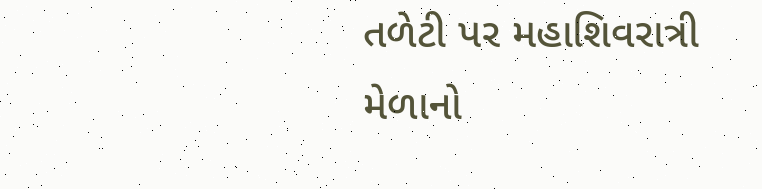તળેટી પર મહાશિવરાત્રી મેળાનો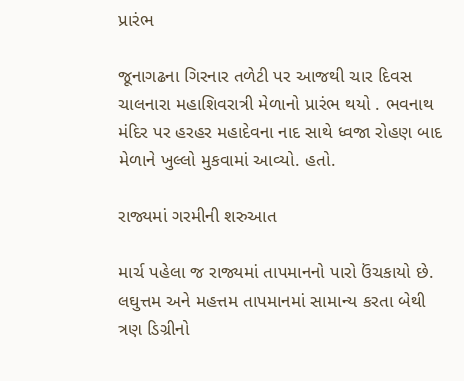પ્રારંભ

જૂનાગઢના ગિરનાર તળેટી પર આજથી ચાર દિવસ ચાલનારા મહાશિવરાત્રી મેળાનો પ્રારંભ થયો . ભવનાથ મંદિર પર હરહર મહાદેવના નાદ સાથે ધ્વજા રોહણ બાદ મેળાને ખુલ્લો મુકવામાં આવ્યો. હતો.

રાજ્યમાં ગરમીની શરુઆત

માર્ચ પહેલા જ રાજ્યમાં તાપમાનનો પારો ઉંચકાયો છે. લઘુત્તમ અને મહત્તમ તાપમાનમાં સામાન્ય કરતા બેથી ત્રણ ડિગ્રીનો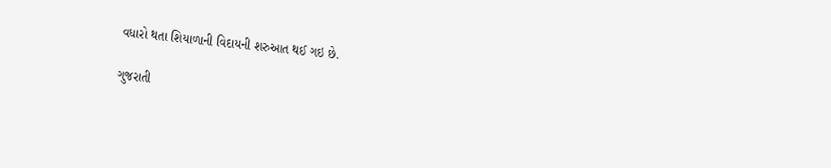વધારો થતા શિયાળાની વિદાયની શરુઆત થઈ ગઇ છે.

ગુજરાતી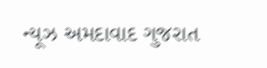ન્યૂઝ અમદાવાદ ગુજરાત